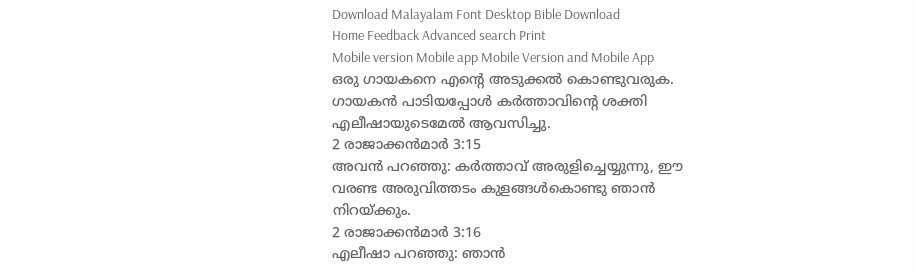Download Malayalam Font Desktop Bible Download
Home Feedback Advanced search Print
Mobile version Mobile app Mobile Version and Mobile App
ഒരു ഗായകനെ എന്‍റെ അടുക്കല്‍ കൊണ്ടുവരുക. ഗായകന്‍ പാടിയപ്പോള്‍ കര്‍ത്താവിന്‍റെ ശക്തി എലീഷായുടെമേല്‍ ആവസിച്ചു.
2 രാജാക്കന്‍മാര്‍ 3:15
അവന്‍ പറഞ്ഞു: കര്‍ത്താവ് അരുളിച്ചെയ്യുന്നു, ഈ വരണ്ട അരുവിത്തടം കുളങ്ങള്‍കൊണ്ടു ഞാന്‍ നിറയ്ക്കും.
2 രാജാക്കന്‍മാര്‍ 3:16
എലീഷാ പറഞ്ഞു: ഞാന്‍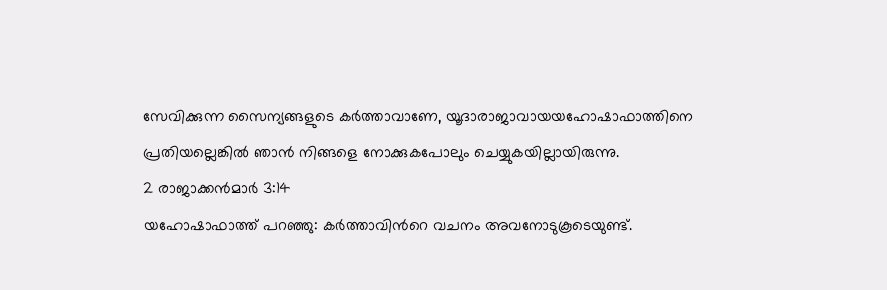സേവിക്കുന്ന സൈന്യങ്ങളുടെ കര്‍ത്താവാണേ, യൂദാരാജാവായയഹോഷാഫാത്തിനെ പ്രതിയല്ലെങ്കില്‍ ഞാന്‍ നിങ്ങളെ നോക്കുകപോലും ചെയ്യുകയില്ലായിരുന്നു.
2 രാജാക്കന്‍മാര്‍ 3:14
യഹോഷാഫാത്ത് പറഞ്ഞു: കര്‍ത്താവിന്‍റെ വചനം അവനോടുകൂടെയുണ്ട്.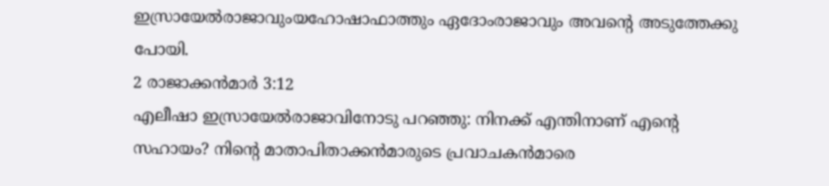ഇസ്രായേല്‍രാജാവുംയഹോഷാഫാത്തും ഏദോംരാജാവും അവന്‍റെ അടുത്തേക്കു പോയി.
2 രാജാക്കന്‍മാര്‍ 3:12
എലീഷാ ഇസ്രായേല്‍രാജാവിനോടു പറഞ്ഞു: നിനക്ക് എന്തിനാണ് എന്‍റെ സഹായം? നിന്‍റെ മാതാപിതാക്കന്‍മാരുടെ പ്രവാചകന്‍മാരെ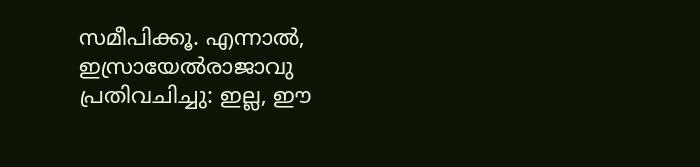സമീപിക്കൂ. എന്നാല്‍, ഇസ്രായേല്‍രാജാവു പ്രതിവചിച്ചു: ഇല്ല, ഈ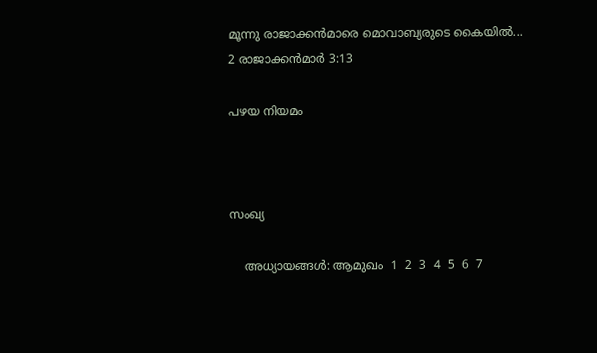മൂന്നു രാജാക്കന്‍മാരെ മൊവാബ്യരുടെ കൈയില്‍...
2 രാജാക്കന്‍മാര്‍ 3:13

പഴയ നിയമം



സംഖ്യ

    അധ്യായങ്ങള്‍: ആമുഖം  1  2  3  4  5  6  7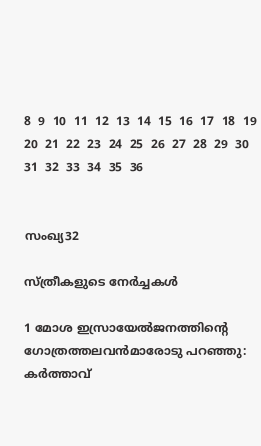8  9  10  11  12  13  14  15  16  17  18  19  20  21  22  23  24  25  26  27  28  29  30  31  32  33  34  35  36


സംഖ്യ32

സ്ത്രീകളുടെ നേര്‍ച്ചകള്‍

1 മോശ ഇസ്രായേല്‍ജനത്തിന്‍റെ ഗോത്രത്തലവന്‍മാരോടു പറഞ്ഞു: കര്‍ത്താവ്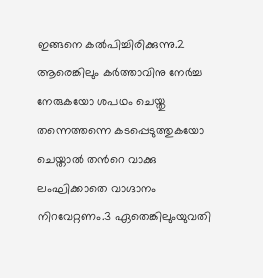ഇങ്ങനെ കല്‍പിച്ചിരിക്കുന്നു.2 ആരെങ്കിലും കര്‍ത്താവിനു നേര്‍ച്ച നേരുകയോ ശപഥം ചെയ്തു തന്നെത്തന്നെ കടപ്പെടുത്തുകയോ ചെയ്താല്‍ തന്‍റെ വാക്കു ലംഘിക്കാതെ വാഗ്ദാനം നിറവേറ്റണം.3 ഏതെങ്കിലുംയുവതി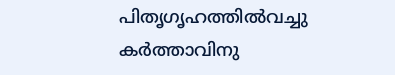പിതൃഗൃഹത്തില്‍വച്ചു കര്‍ത്താവിനു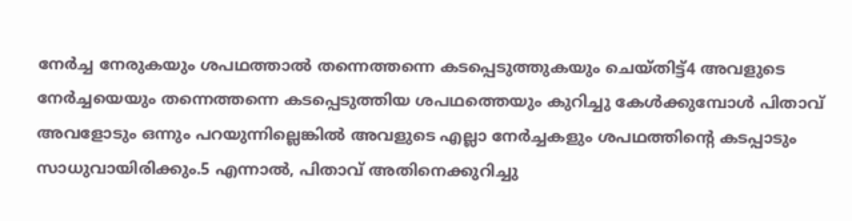നേര്‍ച്ച നേരുകയും ശപഥത്താല്‍ തന്നെത്തന്നെ കടപ്പെടുത്തുകയും ചെയ്തിട്ട്4 അവളുടെ നേര്‍ച്ചയെയും തന്നെത്തന്നെ കടപ്പെടുത്തിയ ശപഥത്തെയും കുറിച്ചു കേള്‍ക്കുമ്പോള്‍ പിതാവ് അവളോടും ഒന്നും പറയുന്നില്ലെങ്കില്‍ അവളുടെ എല്ലാ നേര്‍ച്ചകളും ശപഥത്തിന്‍റെ കടപ്പാടും സാധുവായിരിക്കും.5 എന്നാല്‍, പിതാവ് അതിനെക്കുറിച്ചു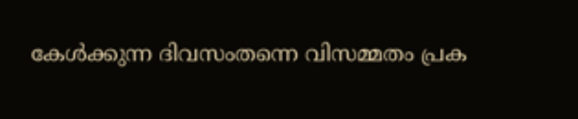കേള്‍ക്കുന്ന ദിവസംതന്നെ വിസമ്മതം പ്രക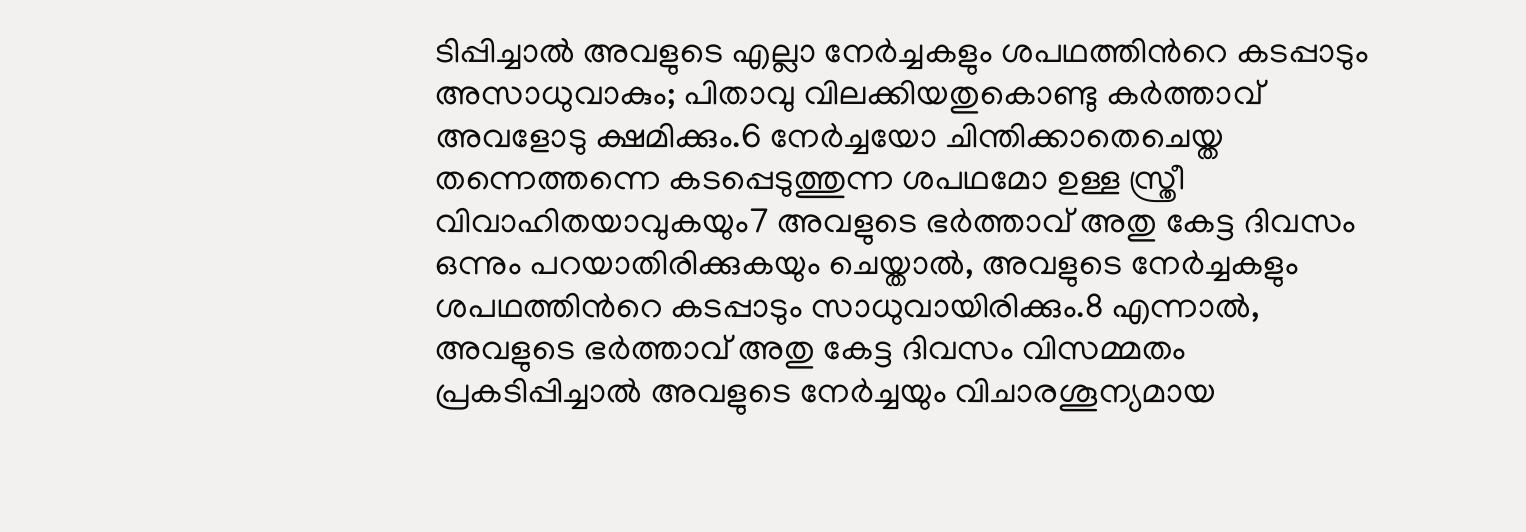ടിപ്പിച്ചാല്‍ അവളുടെ എല്ലാ നേര്‍ച്ചകളും ശപഥത്തിന്‍റെ കടപ്പാടും അസാധുവാകും; പിതാവു വിലക്കിയതുകൊണ്ടു കര്‍ത്താവ് അവളോടു ക്ഷമിക്കും.6 നേര്‍ച്ചയോ ചിന്തിക്കാതെചെയ്ത തന്നെത്തന്നെ കടപ്പെടുത്തുന്ന ശപഥമോ ഉള്ള സ്ത്രീ വിവാഹിതയാവുകയും7 അവളുടെ ഭര്‍ത്താവ് അതു കേട്ട ദിവസം ഒന്നും പറയാതിരിക്കുകയും ചെയ്താല്‍, അവളുടെ നേര്‍ച്ചകളും ശപഥത്തിന്‍റെ കടപ്പാടും സാധുവായിരിക്കും.8 എന്നാല്‍, അവളുടെ ഭര്‍ത്താവ് അതു കേട്ട ദിവസം വിസമ്മതം പ്രകടിപ്പിച്ചാല്‍ അവളുടെ നേര്‍ച്ചയും വിചാരശൂന്യമായ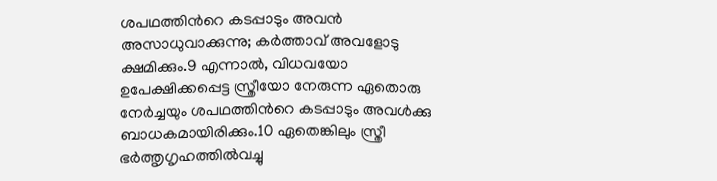ശപഥത്തിന്‍റെ കടപ്പാടും അവന്‍ അസാധുവാക്കുന്നു; കര്‍ത്താവ് അവളോടു ക്ഷമിക്കും.9 എന്നാല്‍, വിധവയോ ഉപേക്ഷിക്കപ്പെട്ട സ്ത്രീയോ നേരുന്ന ഏതൊരു നേര്‍ച്ചയും ശപഥത്തിന്‍റെ കടപ്പാടും അവള്‍ക്കു ബാധകമായിരിക്കും.10 ഏതെങ്കിലും സ്ത്രീ ഭര്‍ത്തൃഗൃഹത്തില്‍വച്ചു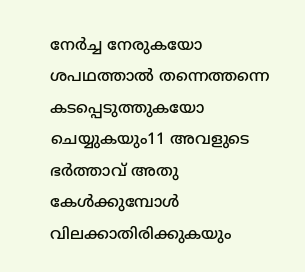നേര്‍ച്ച നേരുകയോ ശപഥത്താല്‍ തന്നെത്തന്നെ കടപ്പെടുത്തുകയോ ചെയ്യുകയും11 അവളുടെ ഭര്‍ത്താവ് അതു കേള്‍ക്കുമ്പോള്‍ വിലക്കാതിരിക്കുകയും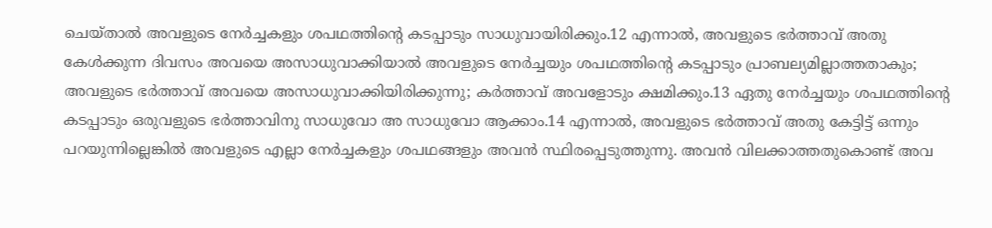ചെയ്താല്‍ അവളുടെ നേര്‍ച്ചകളും ശപഥത്തിന്‍റെ കടപ്പാടും സാധുവായിരിക്കും.12 എന്നാല്‍, അവളുടെ ഭര്‍ത്താവ് അതു കേള്‍ക്കുന്ന ദിവസം അവയെ അസാധുവാക്കിയാല്‍ അവളുടെ നേര്‍ച്ചയും ശപഥത്തിന്‍റെ കടപ്പാടും പ്രാബല്യമില്ലാത്തതാകും; അവളുടെ ഭര്‍ത്താവ് അവയെ അസാധുവാക്കിയിരിക്കുന്നു; കര്‍ത്താവ് അവളോടും ക്ഷമിക്കും.13 ഏതു നേര്‍ച്ചയും ശപഥത്തിന്‍റെ കടപ്പാടും ഒരുവളുടെ ഭര്‍ത്താവിനു സാധുവോ അ സാധുവോ ആക്കാം.14 എന്നാല്‍, അവളുടെ ഭര്‍ത്താവ് അതു കേട്ടിട്ട് ഒന്നും പറയുന്നില്ലെങ്കില്‍ അവളുടെ എല്ലാ നേര്‍ച്ചകളും ശപഥങ്ങളും അവന്‍ സ്ഥിരപ്പെടുത്തുന്നു. അവന്‍ വിലക്കാത്തതുകൊണ്ട് അവ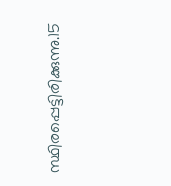സ്ഥിരപ്പെട്ടിരിക്കുന്നു.15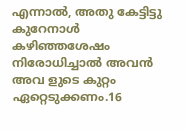എന്നാല്‍, അതു കേട്ടിട്ടു കുറേനാള്‍ കഴിഞ്ഞശേഷം നിരോധിച്ചാല്‍ അവന്‍ അവ ളുടെ കുറ്റം ഏറ്റെടുക്കണം.16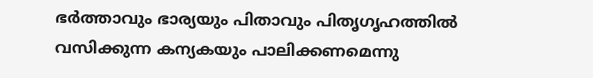ഭര്‍ത്താവും ഭാര്യയും പിതാവും പിതൃഗൃഹത്തില്‍ വസിക്കുന്ന കന്യകയും പാലിക്കണമെന്നു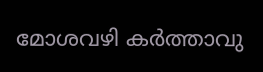മോശവഴി കര്‍ത്താവു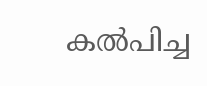കല്‍പിച്ച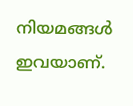നിയമങ്ങള്‍ ഇവയാണ്.